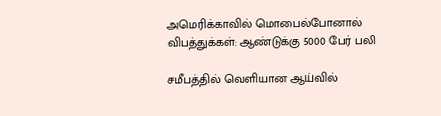அமெரிக்காவில் மொபைல்போனால் விபத்துக்கள்: ஆண்டுக்கு 5000 பேர் பலி

சமீபத்தில் வெளியான ஆய்வில்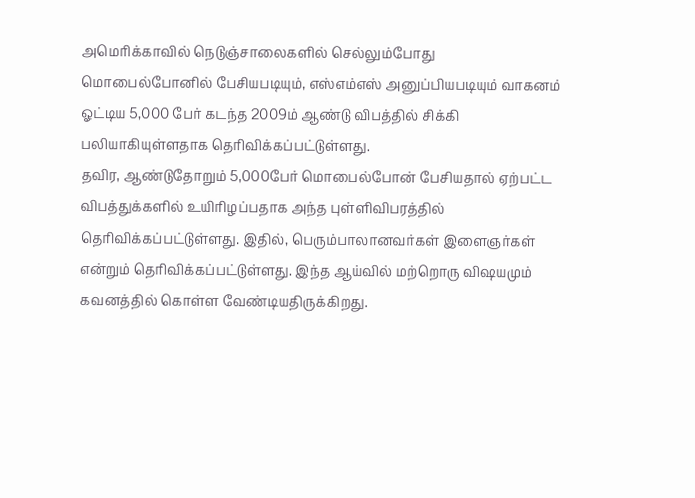அமெரிக்காவில் நெடுஞ்சாலைகளில் செல்லும்போது மொபைல்போனில் பேசியபடியும், எஸ்எம்எஸ் அனுப்பியபடியும் வாகனம் ஓட்டிய 5,000 பேர் கடந்த 2009ம் ஆண்டு விபத்தில் சிக்கி பலியாகியுள்ளதாக தெரிவிக்கப்பட்டுள்ளது.
தவிர, ஆண்டுதோறும் 5,000பேர் மொபைல்போன் பேசியதால் ஏற்பட்ட விபத்துக்களில் உயிரிழப்பதாக அந்த புள்ளிவிபரத்தில் தெரிவிக்கப்பட்டுள்ளது. இதில், பெரும்பாலானவர்கள் இளைஞர்கள் என்றும் தெரிவிக்கப்பட்டுள்ளது. இந்த ஆய்வில் மற்றொரு விஷயமும் கவனத்தில் கொள்ள வேண்டியதிருக்கிறது.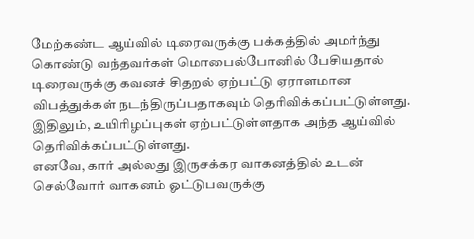மேற்கண்ட ஆய்வில் டிரைவருக்கு பக்கத்தில் அமர்ந்து கொண்டு வந்தவர்கள் மொபைல்போனில் பேசியதால் டிரைவருக்கு கவனச் சிதறல் ஏற்பட்டு ஏராளமான விபத்துக்கள் நடந்திருப்பதாகவும் தெரிவிக்கப்பட்டுள்ளது. இதிலும், உயிரிழப்புகள் ஏற்பட்டுள்ளதாக அந்த ஆய்வில் தெரிவிக்கப்பட்டுள்ளது.
எனவே, கார் அல்லது இருசக்கர வாகனத்தில் உடன் செல்வோர் வாகனம் ஓட்டுபவருக்கு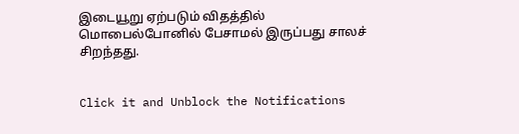இடையூறு ஏற்படும் விதத்தில் மொபைல்போனில் பேசாமல் இருப்பது சாலச் சிறந்தது.


Click it and Unblock the Notifications